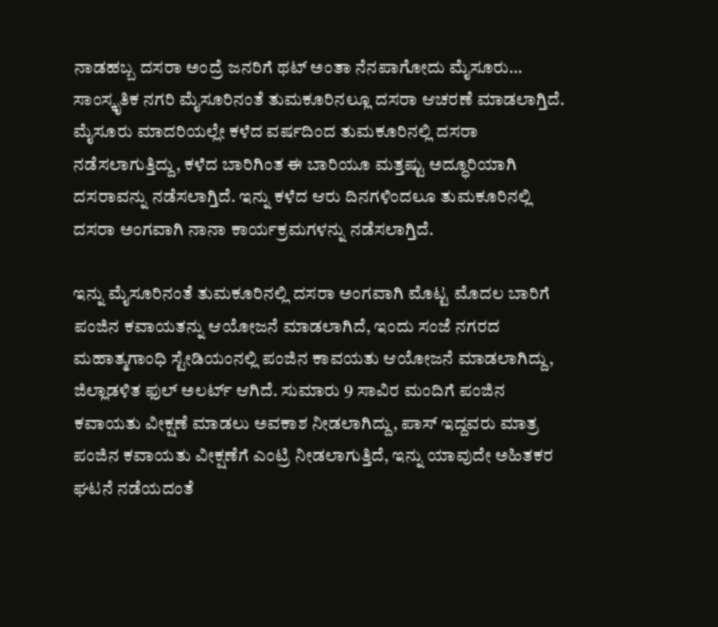ನಾಡಹಬ್ಬ ದಸರಾ ಅಂದ್ರೆ ಜನರಿಗೆ ಥಟ್ ಅಂತಾ ನೆನಪಾಗೋದು ಮೈಸೂರು… ಸಾಂಸ್ಕೃತಿಕ ನಗರಿ ಮೈಸೂರಿನಂತೆ ತುಮಕೂರಿನಲ್ಲೂ ದಸರಾ ಆಚರಣೆ ಮಾಡಲಾಗ್ತಿದೆ. ಮೈಸೂರು ಮಾದರಿಯಲ್ಲೇ ಕಳೆದ ವರ್ಷದಿಂದ ತುಮಕೂರಿನಲ್ಲಿ ದಸರಾ ನಡೆಸಲಾಗುತ್ತಿದ್ದು, ಕಳೆದ ಬಾರಿಗಿಂತ ಈ ಬಾರಿಯೂ ಮತ್ತಷ್ಟು ಅದ್ಧೂರಿಯಾಗಿ ದಸರಾವನ್ನು ನಡೆಸಲಾಗ್ತಿದೆ. ಇನ್ನು ಕಳೆದ ಆರು ದಿನಗಳಿಂದಲೂ ತುಮಕೂರಿನಲ್ಲಿ ದಸರಾ ಅಂಗವಾಗಿ ನಾನಾ ಕಾರ್ಯಕ್ರಮಗಳನ್ನು ನಡೆಸಲಾಗ್ತಿದೆ.

ಇನ್ನು ಮೈಸೂರಿನಂತೆ ತುಮಕೂರಿನಲ್ಲಿ ದಸರಾ ಅಂಗವಾಗಿ ಮೊಟ್ಟ ಮೊದಲ ಬಾರಿಗೆ ಪಂಜಿನ ಕವಾಯತನ್ನು ಆಯೋಜನೆ ಮಾಡಲಾಗಿದೆ, ಇಂದು ಸಂಜೆ ನಗರದ ಮಹಾತ್ಮಗಾಂಧಿ ಸ್ಟೇಡಿಯಂನಲ್ಲಿ ಪಂಜಿನ ಕಾವಯತು ಆಯೋಜನೆ ಮಾಡಲಾಗಿದ್ದು, ಜಿಲ್ಲಾಡಳಿತ ಫುಲ್ ಅಲರ್ಟ್ ಆಗಿದೆ. ಸುಮಾರು 9 ಸಾವಿರ ಮಂದಿಗೆ ಪಂಜಿನ ಕವಾಯತು ವೀಕ್ಷಣೆ ಮಾಡಲು ಅವಕಾಶ ನೀಡಲಾಗಿದ್ದು, ಪಾಸ್ ಇದ್ದವರು ಮಾತ್ರ ಪಂಜಿನ ಕವಾಯತು ವೀಕ್ಷಣೆಗೆ ಎಂಟ್ರಿ ನೀಡಲಾಗುತ್ತಿದೆ, ಇನ್ನು ಯಾವುದೇ ಅಹಿತಕರ ಘಟನೆ ನಡೆಯದಂತೆ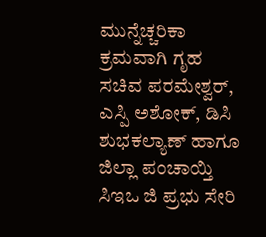ಮುನ್ನೆಚ್ಚರಿಕಾ ಕ್ರಮವಾಗಿ ಗೃಹ ಸಚಿವ ಪರಮೇಶ್ವರ್, ಎಸ್ಪಿ ಅಶೋಕ್, ಡಿಸಿ ಶುಭಕಲ್ಯಾಣ್ ಹಾಗೂ ಜಿಲ್ಲಾ ಪಂಚಾಯ್ತಿ ಸಿಇಒ ಜಿ ಪ್ರಭು ಸೇರಿ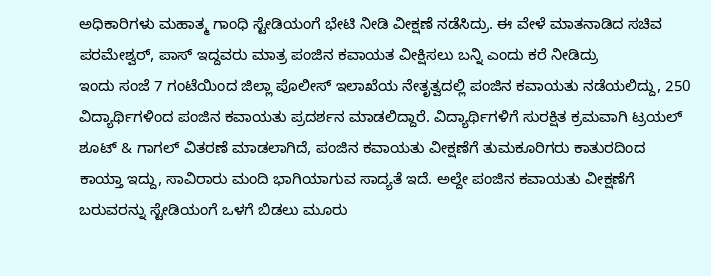ಅಧಿಕಾರಿಗಳು ಮಹಾತ್ಮ ಗಾಂಧಿ ಸ್ಟೇಡಿಯಂಗೆ ಭೇಟಿ ನೀಡಿ ವೀಕ್ಷಣೆ ನಡೆಸಿದ್ರು. ಈ ವೇಳೆ ಮಾತನಾಡಿದ ಸಚಿವ ಪರಮೇಶ್ವರ್, ಪಾಸ್ ಇದ್ದವರು ಮಾತ್ರ ಪಂಜಿನ ಕವಾಯತ ವೀಕ್ಷಿಸಲು ಬನ್ನಿ ಎಂದು ಕರೆ ನೀಡಿದ್ರು
ಇಂದು ಸಂಜೆ 7 ಗಂಟೆಯಿಂದ ಜಿಲ್ಲಾ ಪೊಲೀಸ್ ಇಲಾಖೆಯ ನೇತೃತ್ವದಲ್ಲಿ ಪಂಜಿನ ಕವಾಯತು ನಡೆಯಲಿದ್ದು, 250 ವಿದ್ಯಾರ್ಥಿಗಳಿಂದ ಪಂಜಿನ ಕವಾಯತು ಪ್ರದರ್ಶನ ಮಾಡಲಿದ್ದಾರೆ. ವಿದ್ಯಾರ್ಥಿಗಳಿಗೆ ಸುರಕ್ಷಿತ ಕ್ರಮವಾಗಿ ಟ್ರಯಲ್ ಶೂಟ್ & ಗಾಗಲ್ ವಿತರಣೆ ಮಾಡಲಾಗಿದೆ, ಪಂಜಿನ ಕವಾಯತು ವೀಕ್ಷಣೆಗೆ ತುಮಕೂರಿಗರು ಕಾತುರದಿಂದ ಕಾಯ್ತಾ ಇದ್ದು, ಸಾವಿರಾರು ಮಂದಿ ಭಾಗಿಯಾಗುವ ಸಾದ್ಯತೆ ಇದೆ. ಅಲ್ದೇ ಪಂಜಿನ ಕವಾಯತು ವೀಕ್ಷಣೆಗೆ ಬರುವರನ್ನು ಸ್ಟೇಡಿಯಂಗೆ ಒಳಗೆ ಬಿಡಲು ಮೂರು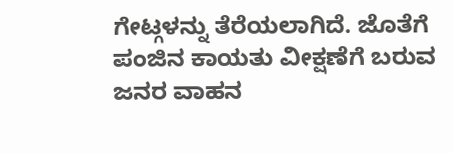ಗೇಟ್ಗಳನ್ನು ತೆರೆಯಲಾಗಿದೆ. ಜೊತೆಗೆ ಪಂಜಿನ ಕಾಯತು ವೀಕ್ಷಣೆಗೆ ಬರುವ ಜನರ ವಾಹನ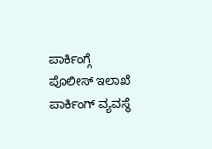ಪಾರ್ಕಿಂಗ್ಗೆ ಪೊಲೀಸ್ ಇಲಾಖೆ ಪಾರ್ಕಿಂಗ್ ವ್ಯವಸ್ಥೆ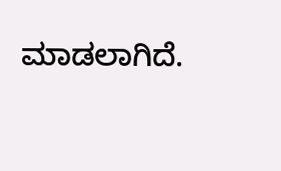ಮಾಡಲಾಗಿದೆ.